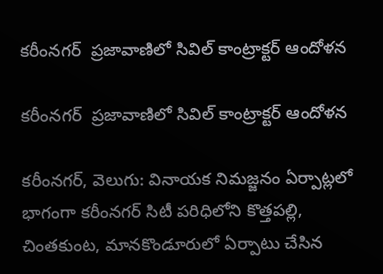కరీంనగర్  ప్రజావాణిలో సివిల్ కాంట్రాక్టర్ ఆందోళన

కరీంనగర్  ప్రజావాణిలో సివిల్ కాంట్రాక్టర్ ఆందోళన

కరీంనగర్, వెలుగు: వినాయక నిమజ్జనం ఏర్పాట్లలో భాగంగా కరీంనగర్ సిటీ పరిధిలోని కొత్తపల్లి, చింతకుంట, మానకొండూరులో ఏర్పాటు చేసిన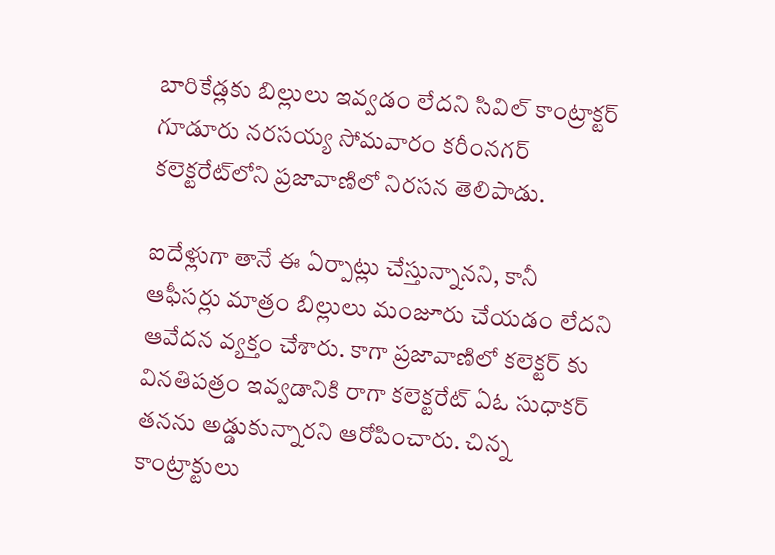బారికేడ్లకు బిల్లులు ఇవ్వడం లేదని సివిల్ కాంట్రాక్టర్ గూడూరు నరసయ్య సోమవారం కరీంనగర్ కలెక్టరేట్‌‌లోని ప్రజావాణిలో నిరసన తెలిపాడు.

ఐదేళ్లుగా తానే ఈ ఏర్పాట్లు చేస్తున్నానని, కానీ ఆఫీసర్లు మాత్రం బిల్లులు మంజూరు చేయడం లేదని ఆవేదన వ్యక్తం చేశారు. కాగా ప్రజావాణిలో కలెక్టర్ కు వినతిపత్రం ఇవ్వడానికి రాగా కలెక్టరేట్ ఏఓ సుధాకర్ తనను అడ్డుకున్నారని ఆరోపించారు. చిన్న కాంట్రాక్టులు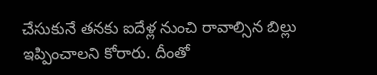చేసుకునే తనకు ఐదేళ్ల నుంచి రావాల్సిన బిల్లు ఇప్పించాలని కోరారు. దీంతో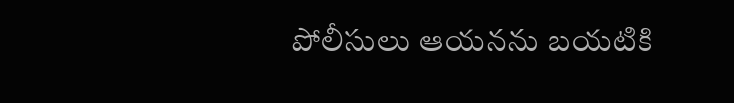పోలీసులు ఆయనను బయటికి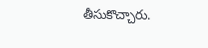తీసుకొచ్చారు.